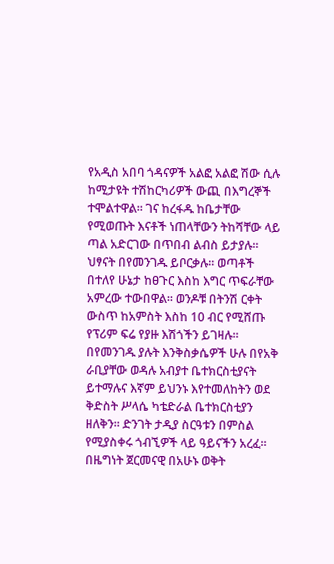የአዲስ አበባ ጎዳናዎች አልፎ አልፎ ሽው ሲሉ ከሚታዩት ተሽከርካሪዎች ውጪ በእግረኞች ተሞልተዋል፡፡ ገና ከረፋዱ ከቤታቸው የሚወጡት እናቶች ነጠላቸውን ትከሻቸው ላይ ጣል አድርገው በጥበብ ልብስ ይታያሉ፡፡ ህፃናት በየመንገዱ ይቦርቃሉ፡፡ ወጣቶች በተለየ ሁኔታ ከፀጉር እስከ እግር ጥፍራቸው አምረው ተውበዋል፡፡ ወንዶቹ በትንሽ ርቀት ውስጥ ከአምስት እስከ 10 ብር የሚሸጡ የፕሪም ፍሬ የያዙ እሽጎችን ይገዛሉ፡፡ በየመንገዱ ያሉት እንቅስቃሴዎች ሁሉ በየአቅ ራቢያቸው ወዳሉ አብያተ ቤተክርስቲያናት ይተማሉና እኛም ይህንኑ እየተመለከትን ወደ ቅድስት ሥላሴ ካቴድራል ቤተክርስቲያን ዘለቅን፡፡ ድንገት ታዲያ ስርዓቱን በምስል የሚያስቀሩ ጎብኚዎች ላይ ዓይናችን አረፈ፡፡
በዜግነት ጀርመናዊ በአሁኑ ወቅት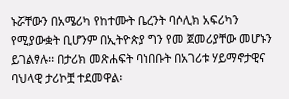ኑሯቸውን በአሜሪካ የከተሙት ቤረንት ባሶሊክ አፍሪካን የሚያውቋት ቢሆንም በኢትዮጵያ ግን የመ ጀመሪያቸው መሆኑን ይገልፃሉ፡፡ በታሪክ መጽሐፍት ባነበቡት በአገሪቱ ሃይማኖታዊና ባህላዊ ታሪኮቿ ተደመዋል፡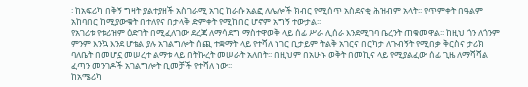፡ ከአፍሪካ በቅኝ ግዛት ያልተያዘች አስገራሚ አገር ከራሱ አልፎ ለሌሎች ክብር የሚሰጥ አስደናቂ ሕዝብም አላት፡፡ የጥምቀት በዓልም አከባበር ከሚያውቁት በተለየና በታላቅ ድምቀት የሚከበር ሆኖም አግኝ ተውታል፡፡
የአገሪቱ የቱሪዝም ዕድገት በሚፈለገው ደረጃ ለማሳደግ ማስተዋወቅ ላይ ሰፊ ሥራ ሊሰራ እንደሚገባ ቤረንት ጠቁመዋል፡፡ ከዚህ ጎን ለጎንም ምንም እንኳ እንደ ሆቴል ያሉ አገልግሎት ሰጪ ተቋማት ላይ የተሻለ ነገር ቢታይም ትልቅ አገርና በርካታ ለጉብኝት የሚበቃ ቅርስና ታሪክ ባለቤት በመሆኗ መሠረተ ልማቱ ላይ በትኩረት መሠራት አለበት፡፡ በዚህም በአሁኑ ወቅት በመኪና ላይ የሚያልፈው ሰፊ ጊዜ ለማሻሻል ፈጣን መንገዶች አገልግሎት ቢመቻች የተሻለ ነው፡፡
ከአሜሪካ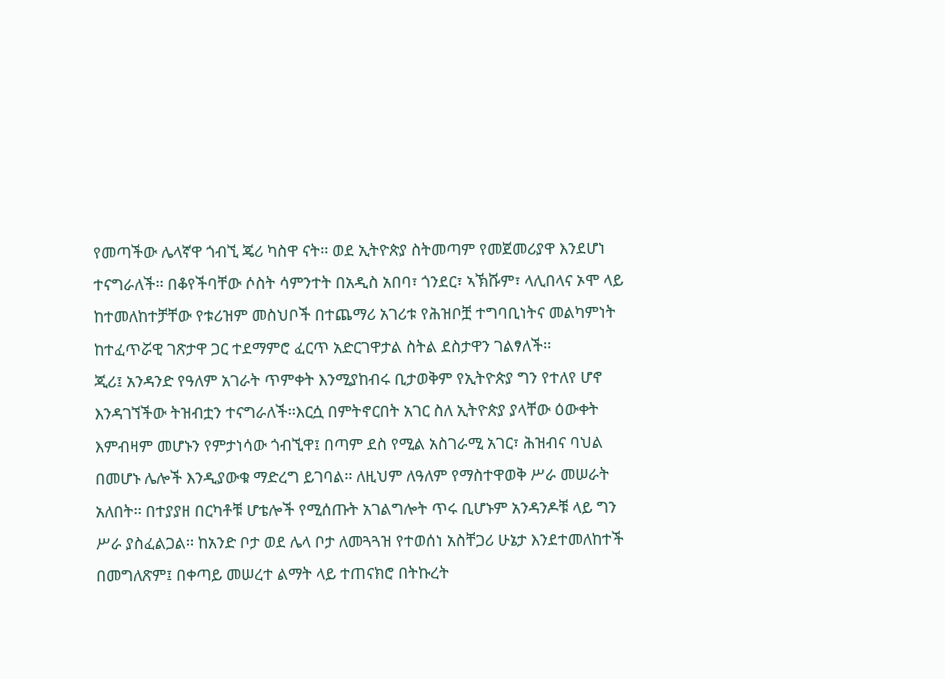የመጣችው ሌላኛዋ ጎብኚ ጄሪ ካስዋ ናት፡፡ ወደ ኢትዮጵያ ስትመጣም የመጀመሪያዋ እንደሆነ ተናግራለች፡፡ በቆየችባቸው ሶስት ሳምንተት በአዲስ አበባ፣ ጎንደር፣ ኣኽሹም፣ ላሊበላና ኦሞ ላይ ከተመለከተቻቸው የቱሪዝም መስህቦች በተጨማሪ አገሪቱ የሕዝቦቿ ተግባቢነትና መልካምነት ከተፈጥሯዊ ገጽታዋ ጋር ተደማምሮ ፈርጥ አድርገዋታል ስትል ደስታዋን ገልፃለች፡፡
ጂሪ፤ አንዳንድ የዓለም አገራት ጥምቀት እንሚያከብሩ ቢታወቅም የኢትዮጵያ ግን የተለየ ሆኖ እንዳገኘችው ትዝብቷን ተናግራለች፡፡እርሷ በምትኖርበት አገር ስለ ኢትዮጵያ ያላቸው ዕውቀት እምብዛም መሆኑን የምታነሳው ጎብኚዋ፤ በጣም ደስ የሚል አስገራሚ አገር፣ ሕዝብና ባህል በመሆኑ ሌሎች እንዲያውቁ ማድረግ ይገባል፡፡ ለዚህም ለዓለም የማስተዋወቅ ሥራ መሠራት አለበት፡፡ በተያያዘ በርካቶቹ ሆቴሎች የሚሰጡት አገልግሎት ጥሩ ቢሆኑም አንዳንዶቹ ላይ ግን ሥራ ያስፈልጋል፡፡ ከአንድ ቦታ ወደ ሌላ ቦታ ለመጓጓዝ የተወሰነ አስቸጋሪ ሁኔታ እንደተመለከተች በመግለጽም፤ በቀጣይ መሠረተ ልማት ላይ ተጠናክሮ በትኩረት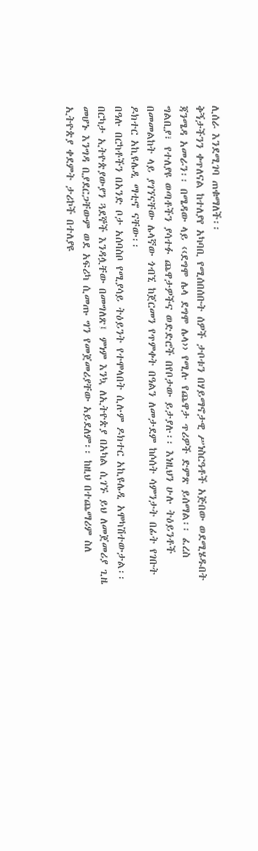ሊሰራ እንደሚገባ ጠቁማለች፡፡
ቅኝታችንን ቀጥለናል ከተለያየ አካባቢ የሚሰበሰቡት ሰዎች ታቦቱን በሃይማኖታዊ ሥነስርዓቶች አጅበው ወደሚሄዱበት ጃንሜዳ አመራን፡፡ በሜዳው ላይ ‹‹ደግሞ ሌላ ደግሞ ሌላ›› የሚሉ የጨዋታ ጥሪዎች ድምጽ ይሰማል፡፡ ፈረስ ግልቢያ፣ የተለያዩ ወጣቶችን ያሳተፉ ጨዋታዎችና ወድድሮች በየቦታው ይታያሉ፡፡ እነዚህን ሁሉ ትዕይንቶች በመመልከት ላይ ያገኘናቸው ሌላኛው ጎብኚ ከጀርመን የጥምቀት በዓልን ለመታደም ከሶሰት ሳምንታት በፊት የገቡት ዶክተር አኪዩሌዲ ማቲኖ ናቸው፡፡
በዓሉ በርካቶችን በአንድ ቦታ አሰባስቦ የሚያሳይ ትዕይንት የተሞላበት ሲሉም ዶክተር አኪዩሌዲ አሞካሽተውታል፡፡ በርካታ ኢትዮጵያውያን ጓደኞች እንዳሏቸው በመግለጽ፤ ምነም እንኳ ለኢትዮጵያ በአካል ሲገኙ ይህ ለመጀመሪያ ጊዜ መሆኑ እንግዳ ቢያደርጋቸውም ወደ አፍሪካ ሲመጡ ግን የመጀመሪያቸው አይደለም፡፡ ከዚህ በተጨማሪም ስለ ኢትዮጵያ ቀደምት ታሪኮች በተለያዩ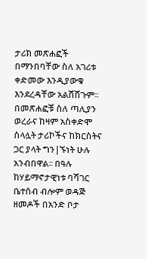ታሪክ መጽሐፎች በማንበባቸው ስለ አገሪቱ ቀድመው እንዲያውቁ እንደረዳቸው አልሸሸጉም፡፡ በመጽሐፎቹ ስለ ጣሊያን ወረራና ከዛም አስቀድሞ ስላሏት ታሪኮችና ከክርስትና ጋር ያላት ግን|ኙነት ሁሉ አንብበዋል፡፡ በዓሉ ከሃይማኖታዊነቱ ባሻገር ቤተሰብ ብሎም ወዳጅ ዘመዶች በአንድ ቦታ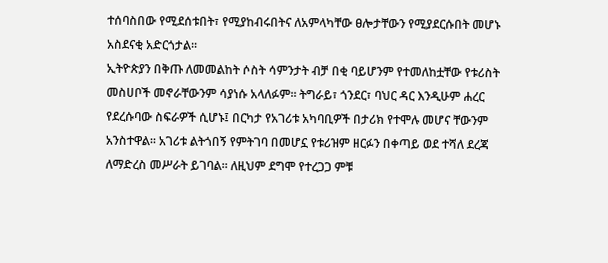ተሰባስበው የሚደሰቱበት፣ የሚያከብሩበትና ለአምላካቸው ፀሎታቸውን የሚያደርሱበት መሆኑ አስደናቂ አድርጎታል፡፡
ኢትዮጵያን በቅጡ ለመመልከት ሶስት ሳምንታት ብቻ በቂ ባይሆንም የተመለከቷቸው የቱሪስት መስሀቦች መኖራቸውንም ሳያነሱ አላለፉም፡፡ ትግራይ፣ ጎንደር፣ ባህር ዳር እንዲሁም ሐረር የደረሱባው ስፍራዎች ሲሆኑ፤ በርካታ የአገሪቱ አካባቢዎች በታሪክ የተሞሉ መሆና ቸውንም አንስተዋል፡፡ አገሪቱ ልትጎበኝ የምትገባ በመሆኗ የቱሪዝም ዘርፉን በቀጣይ ወደ ተሻለ ደረጃ ለማድረስ መሥራት ይገባል፡፡ ለዚህም ደግሞ የተረጋጋ ምቹ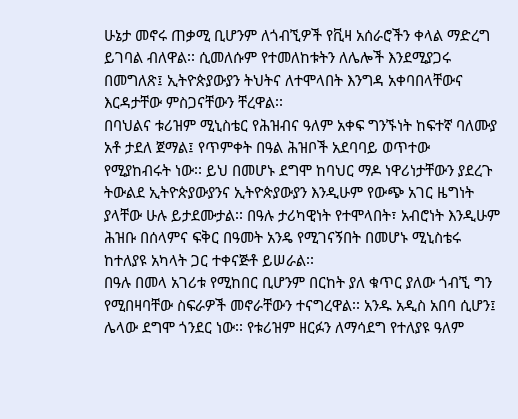ሁኔታ መኖሩ ጠቃሚ ቢሆንም ለጎብኚዎች የቪዛ አሰራሮችን ቀላል ማድረግ ይገባል ብለዋል፡፡ ሲመለሱም የተመለከቱትን ለሌሎች እንደሚያጋሩ በመግለጽ፤ ኢትዮጵያውያን ትህትና ለተሞላበት እንግዳ አቀባበላቸውና እርዳታቸው ምስጋናቸውን ቸረዋል፡፡
በባህልና ቱሪዝም ሚኒስቴር የሕዝብና ዓለም አቀፍ ግንኙነት ከፍተኛ ባለሙያ አቶ ታደለ ጀማል፤ የጥምቀት በዓል ሕዝቦች አደባባይ ወጥተው የሚያከብሩት ነው፡፡ ይህ በመሆኑ ደግሞ ከባህር ማዶ ነዋሪነታቸውን ያደረጉ ትውልደ ኢትዮጵያውያንና ኢትዮጵያውያን እንዲሁም የውጭ አገር ዜግነት ያላቸው ሁሉ ይታደሙታል፡፡ በዓሉ ታሪካዊነት የተሞላበት፣ አብሮነት እንዲሁም ሕዝቡ በሰላምና ፍቅር በዓመት አንዴ የሚገናኝበት በመሆኑ ሚኒስቴሩ ከተለያዩ አካላት ጋር ተቀናጅቶ ይሠራል፡፡
በዓሉ በመላ አገሪቱ የሚከበር ቢሆንም በርከት ያለ ቁጥር ያለው ጎብኚ ግን የሚበዛባቸው ስፍራዎች መኖራቸውን ተናግረዋል፡፡ አንዱ አዲስ አበባ ሲሆን፤ ሌላው ደግሞ ጎንደር ነው፡፡ የቱሪዝም ዘርፉን ለማሳደግ የተለያዩ ዓለም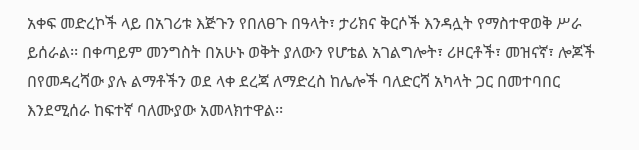አቀፍ መድረኮች ላይ በአገሪቱ እጅጉን የበለፀጉ በዓላት፣ ታሪክና ቅርሶች እንዳሏት የማስተዋወቅ ሥራ ይሰራል፡፡ በቀጣይም መንግስት በአሁኑ ወቅት ያለውን የሆቴል አገልግሎት፣ ሪዞርቶች፣ መዝናኛ፣ ሎጆች በየመዳረሻው ያሉ ልማቶችን ወደ ላቀ ደረጃ ለማድረስ ከሌሎች ባለድርሻ አካላት ጋር በመተባበር እንደሚሰራ ከፍተኛ ባለሙያው አመላክተዋል፡፡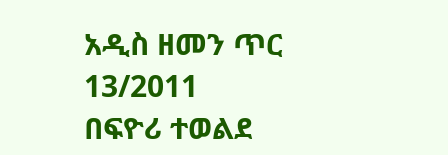አዲስ ዘመን ጥር 13/2011
በፍዮሪ ተወልደ